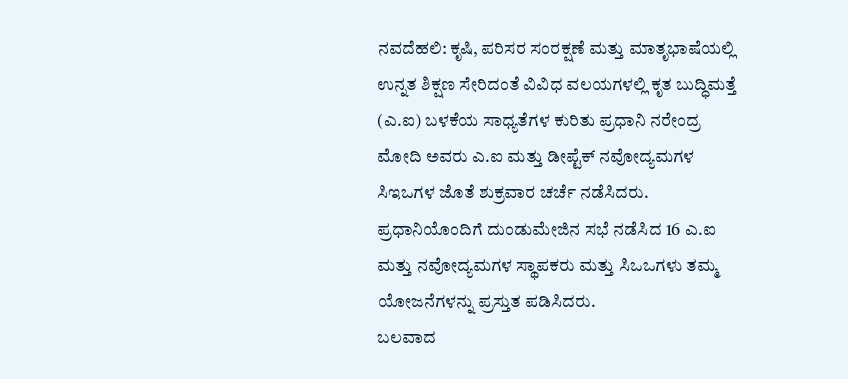ನವದೆಹಲಿ: ಕೃಷಿ, ಪರಿಸರ ಸಂರಕ್ಷಣೆ ಮತ್ತು ಮಾತೃಭಾಷೆಯಲ್ಲಿ ಉನ್ನತ ಶಿಕ್ಷಣ ಸೇರಿದಂತೆ ವಿವಿಧ ವಲಯಗಳಲ್ಲಿ ಕೃತ ಬುದ್ಧಿಮತ್ತೆ (ಎ.ಐ) ಬಳಕೆಯ ಸಾಧ್ಯತೆಗಳ ಕುರಿತು ಪ್ರಧಾನಿ ನರೇಂದ್ರ ಮೋದಿ ಅವರು ಎ.ಐ ಮತ್ತು ಡೀಪ್ಟೆಕ್ ನವೋದ್ಯಮಗಳ ಸಿಇಒಗಳ ಜೊತೆ ಶುಕ್ರವಾರ ಚರ್ಚೆ ನಡೆಸಿದರು.
ಪ್ರಧಾನಿಯೊಂದಿಗೆ ದುಂಡುಮೇಜಿನ ಸಭೆ ನಡೆಸಿದ 16 ಎ.ಐ ಮತ್ತು ನವೋದ್ಯಮಗಳ ಸ್ಥಾಪಕರು ಮತ್ತು ಸಿಒಒಗಳು ತಮ್ಮ ಯೋಜನೆಗಳನ್ನು ಪ್ರಸ್ತುತ ಪಡಿಸಿದರು.
ಬಲವಾದ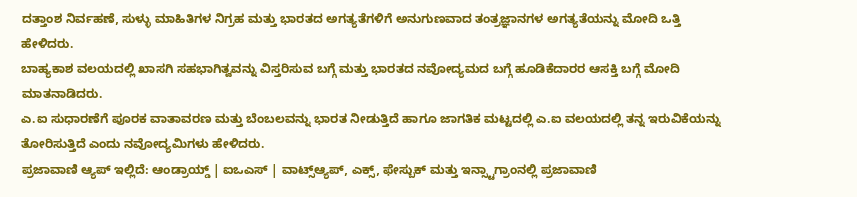ದತ್ತಾಂಶ ನಿರ್ವಹಣೆ, ಸುಳ್ಳು ಮಾಹಿತಿಗಳ ನಿಗ್ರಹ ಮತ್ತು ಭಾರತದ ಅಗತ್ಯತೆಗಳಿಗೆ ಅನುಗುಣವಾದ ತಂತ್ರಜ್ಞಾನಗಳ ಅಗತ್ಯತೆಯನ್ನು ಮೋದಿ ಒತ್ತಿ ಹೇಳಿದರು.
ಬಾಹ್ಯಕಾಶ ವಲಯದಲ್ಲಿ ಖಾಸಗಿ ಸಹಭಾಗಿತ್ವವನ್ನು ವಿಸ್ತರಿಸುವ ಬಗ್ಗೆ ಮತ್ತು ಭಾರತದ ನವೋದ್ಯಮದ ಬಗ್ಗೆ ಹೂಡಿಕೆದಾರರ ಆಸಕ್ತಿ ಬಗ್ಗೆ ಮೋದಿ ಮಾತನಾಡಿದರು.
ಎ.ಐ ಸುಧಾರಣೆಗೆ ಪೂರಕ ವಾತಾವರಣ ಮತ್ತು ಬೆಂಬಲವನ್ನು ಭಾರತ ನೀಡುತ್ತಿದೆ ಹಾಗೂ ಜಾಗತಿಕ ಮಟ್ಟದಲ್ಲಿ ಎ.ಐ ವಲಯದಲ್ಲಿ ತನ್ನ ಇರುವಿಕೆಯನ್ನು ತೋರಿಸುತ್ತಿದೆ ಎಂದು ನವೋದ್ಯಮಿಗಳು ಹೇಳಿದರು.
ಪ್ರಜಾವಾಣಿ ಆ್ಯಪ್ ಇಲ್ಲಿದೆ: ಆಂಡ್ರಾಯ್ಡ್ | ಐಒಎಸ್ | ವಾಟ್ಸ್ಆ್ಯಪ್, ಎಕ್ಸ್, ಫೇಸ್ಬುಕ್ ಮತ್ತು ಇನ್ಸ್ಟಾಗ್ರಾಂನಲ್ಲಿ ಪ್ರಜಾವಾಣಿ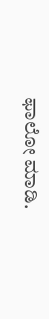ಫಾಲೋ ಮಾಡಿ.